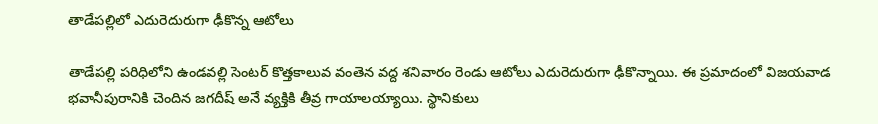తాడేప‌ల్లిలో ఎదురెదురుగా ఢీకొన్న ఆటోలు

తాడేపల్లి పరిధిలోని ఉండవల్లి సెంటర్ కొత్తకాలువ వంతెన వద్ద శనివారం రెండు ఆటోలు ఎదురెదురుగా ఢీకొన్నాయి. ఈ ప్రమాదంలో విజయవాడ భవానీపురానికి చెందిన జగదీష్ అనే వ్యక్తికి తీవ్ర గాయాలయ్యాయి. స్థానికులు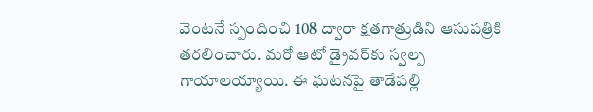వెంటనే స్పందించి 108 ద్వారా క్షతగాత్రుడిని ఆసుపత్రికి తరలించారు. మరో ఆటో డ్రైవర్‌కు స్వల్ప గాయాలయ్యాయి. ఈ ఘటనపై తాడేపల్లి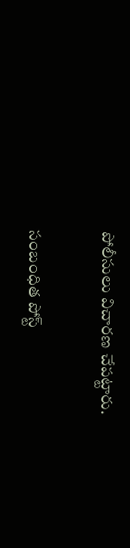పోలీసులు విచారణ చేపట్టారు.

సంబంధిత పోస్ట్